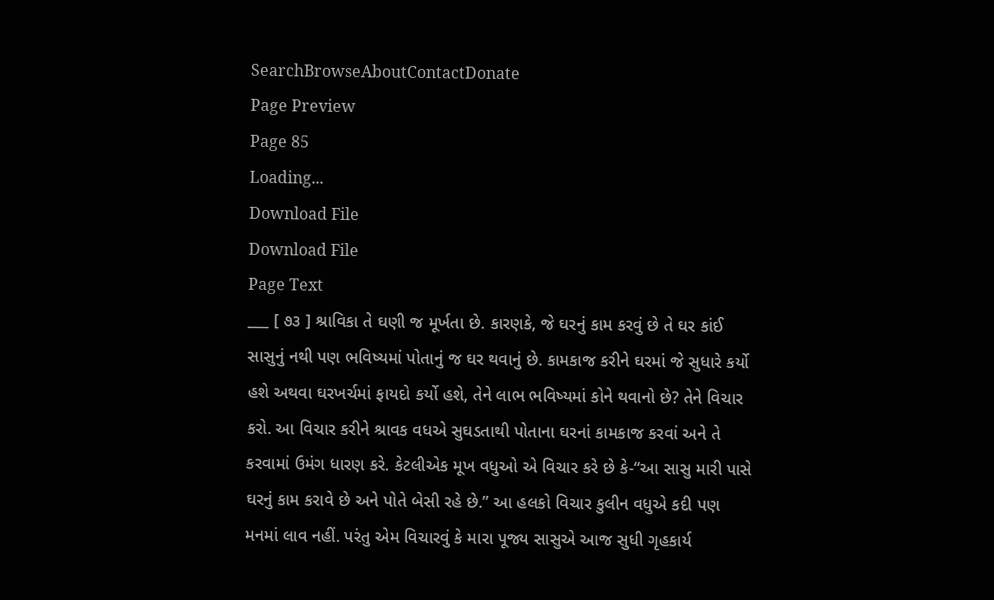SearchBrowseAboutContactDonate
Page Preview
Page 85
Loading...
Download File
Download File
Page Text
___ [ ૭૩ ] શ્રાવિકા તે ઘણી જ મૂર્ખતા છે. કારણકે, જે ઘરનું કામ કરવું છે તે ઘર કાંઈ સાસુનું નથી પણ ભવિષ્યમાં પોતાનું જ ઘર થવાનું છે. કામકાજ કરીને ઘરમાં જે સુધારે કર્યો હશે અથવા ઘરખર્ચમાં ફાયદો કર્યો હશે, તેને લાભ ભવિષ્યમાં કોને થવાનો છે? તેને વિચાર કરો. આ વિચાર કરીને શ્રાવક વધએ સુઘડતાથી પોતાના ઘરનાં કામકાજ કરવાં અને તે કરવામાં ઉમંગ ધારણ કરે. કેટલીએક મૂખ વધુઓ એ વિચાર કરે છે કે-“આ સાસુ મારી પાસે ઘરનું કામ કરાવે છે અને પોતે બેસી રહે છે.” આ હલકો વિચાર કુલીન વધુએ કદી પણ મનમાં લાવ નહીં. પરંતુ એમ વિચારવું કે મારા પૂજ્ય સાસુએ આજ સુધી ગૃહકાર્ય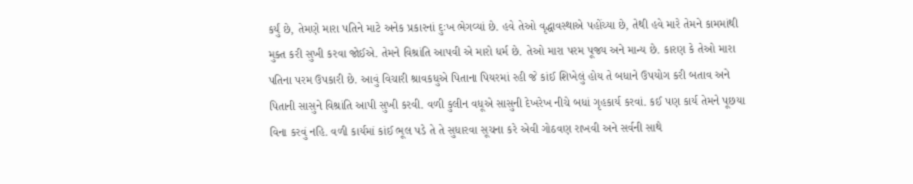કર્યું છે, તેમણે મારા પતિને માટે અનેક પ્રકારનાં દુઃખ ભેગવ્યાં છે. હવે તેઓ વૃદ્ધાવસ્થાએ પહોંચ્યા છે, તેથી હવે મારે તેમને કામમાંથી મુક્ત કરી સુખી કરવા જોઈએ. તેમને વિશ્રાંતિ આપવી એ મારો ધર્મ છે. તેઓ મારા પરમ પૂજ્ય અને માન્ય છે. કારણ કે તેઓ મારા પતિના પરમ ઉપકારી છે. આવું વિચારી શ્રાવકધુએ પિતાના પિયરમાં રહી જે કાંઈ શિખેલું હોય તે બધાને ઉપયોગ કરી બતાવ અને પિતાની સાસુને વિશ્રાંતિ આપી સુખી કરવી. વળી કુલીન વધૂએ સાસુની દેખરેખ નીચે બધાં ગૃહકાર્ય કરવાં. કઈ પણ કાર્ય તેમને પૂછયા વિના કરવું નહિ. વળી કાર્યમાં કાંઈ ભૂલ પડે તે તે સુધારવા સૂચના કરે એવી ગોઠવણ રાખવી અને સર્વની સાથે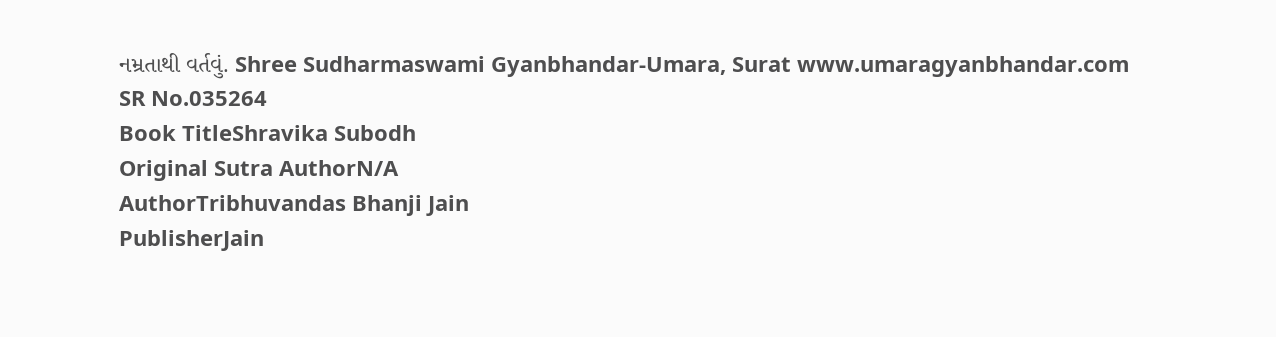નમ્રતાથી વર્તવું. Shree Sudharmaswami Gyanbhandar-Umara, Surat www.umaragyanbhandar.com
SR No.035264
Book TitleShravika Subodh
Original Sutra AuthorN/A
AuthorTribhuvandas Bhanji Jain
PublisherJain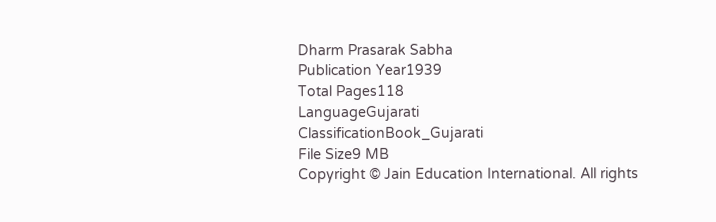Dharm Prasarak Sabha
Publication Year1939
Total Pages118
LanguageGujarati
ClassificationBook_Gujarati
File Size9 MB
Copyright © Jain Education International. All rights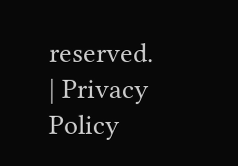reserved. | Privacy Policy